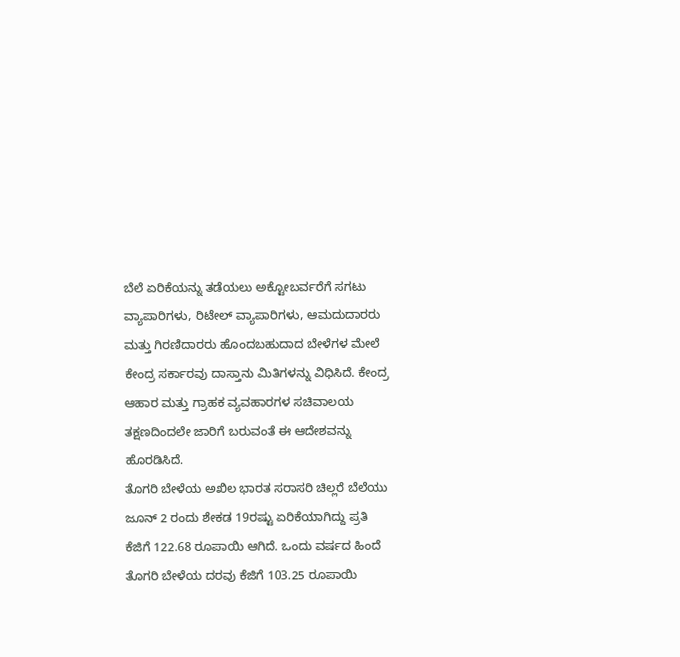ಬೆಲೆ ಏರಿಕೆಯನ್ನು ತಡೆಯಲು ಅಕ್ಟೋಬರ್ವರೆಗೆ ಸಗಟು ವ್ಯಾಪಾರಿಗಳು, ರಿಟೇಲ್ ವ್ಯಾಪಾರಿಗಳು, ಆಮದುದಾರರು ಮತ್ತು ಗಿರಣಿದಾರರು ಹೊಂದಬಹುದಾದ ಬೇಳೆಗಳ ಮೇಲೆ ಕೇಂದ್ರ ಸರ್ಕಾರವು ದಾಸ್ತಾನು ಮಿತಿಗಳನ್ನು ವಿಧಿಸಿದೆ. ಕೇಂದ್ರ ಆಹಾರ ಮತ್ತು ಗ್ರಾಹಕ ವ್ಯವಹಾರಗಳ ಸಚಿವಾಲಯ ತಕ್ಷಣದಿಂದಲೇ ಜಾರಿಗೆ ಬರುವಂತೆ ಈ ಆದೇಶವನ್ನು ಹೊರಡಿಸಿದೆ.
ತೊಗರಿ ಬೇಳೆಯ ಅಖಿಲ ಭಾರತ ಸರಾಸರಿ ಚಿಲ್ಲರೆ ಬೆಲೆಯು ಜೂನ್ 2 ರಂದು ಶೇಕಡ 19ರಷ್ಟು ಏರಿಕೆಯಾಗಿದ್ದು ಪ್ರತಿ ಕೆಜಿಗೆ 122.68 ರೂಪಾಯಿ ಆಗಿದೆ. ಒಂದು ವರ್ಷದ ಹಿಂದೆ ತೊಗರಿ ಬೇಳೆಯ ದರವು ಕೆಜಿಗೆ 103.25 ರೂಪಾಯಿ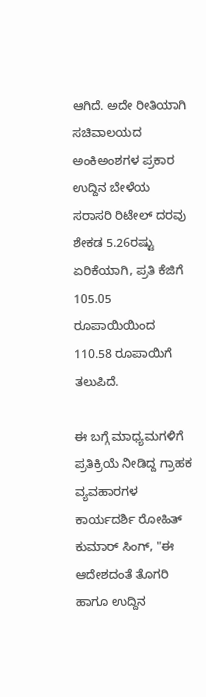ಆಗಿದೆ. ಅದೇ ರೀತಿಯಾಗಿ ಸಚಿವಾಲಯದ ಅಂಕಿಅಂಶಗಳ ಪ್ರಕಾರ ಉದ್ದಿನ ಬೇಳೆಯ ಸರಾಸರಿ ರಿಟೇಲ್ ದರವು ಶೇಕಡ 5.26ರಷ್ಟು ಏರಿಕೆಯಾಗಿ, ಪ್ರತಿ ಕೆಜಿಗೆ 105.05 ರೂಪಾಯಿಯಿಂದ 110.58 ರೂಪಾಯಿಗೆ ತಲುಪಿದೆ.

ಈ ಬಗ್ಗೆ ಮಾಧ್ಯಮಗಳಿಗೆ ಪ್ರತಿಕ್ರಿಯೆ ನೀಡಿದ್ದ ಗ್ರಾಹಕ ವ್ಯವಹಾರಗಳ ಕಾರ್ಯದರ್ಶಿ ರೋಹಿತ್ ಕುಮಾರ್ ಸಿಂಗ್, "ಈ ಆದೇಶದಂತೆ ತೊಗರಿ ಹಾಗೂ ಉದ್ದಿನ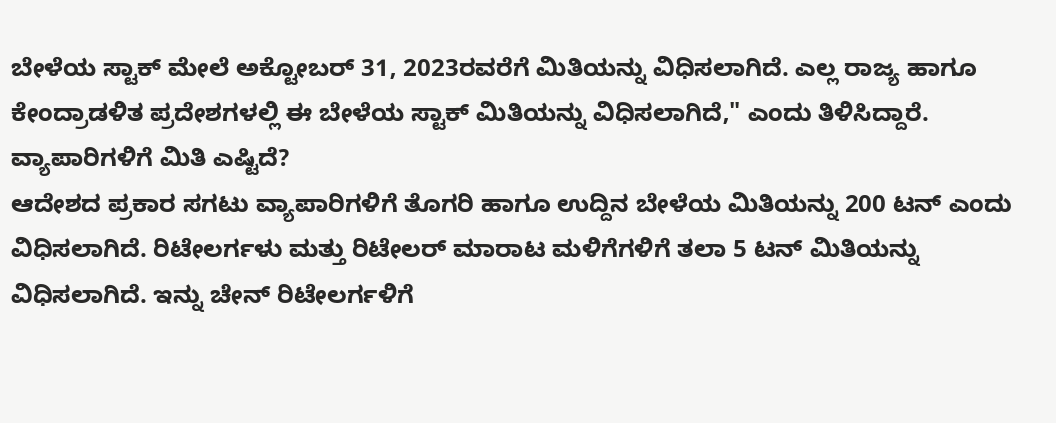ಬೇಳೆಯ ಸ್ಟಾಕ್ ಮೇಲೆ ಅಕ್ಟೋಬರ್ 31, 2023ರವರೆಗೆ ಮಿತಿಯನ್ನು ವಿಧಿಸಲಾಗಿದೆ. ಎಲ್ಲ ರಾಜ್ಯ ಹಾಗೂ ಕೇಂದ್ರಾಡಳಿತ ಪ್ರದೇಶಗಳಲ್ಲಿ ಈ ಬೇಳೆಯ ಸ್ಟಾಕ್ ಮಿತಿಯನ್ನು ವಿಧಿಸಲಾಗಿದೆ," ಎಂದು ತಿಳಿಸಿದ್ದಾರೆ.
ವ್ಯಾಪಾರಿಗಳಿಗೆ ಮಿತಿ ಎಷ್ಟಿದೆ?
ಆದೇಶದ ಪ್ರಕಾರ ಸಗಟು ವ್ಯಾಪಾರಿಗಳಿಗೆ ತೊಗರಿ ಹಾಗೂ ಉದ್ದಿನ ಬೇಳೆಯ ಮಿತಿಯನ್ನು 200 ಟನ್ ಎಂದು ವಿಧಿಸಲಾಗಿದೆ. ರಿಟೇಲರ್ಗಳು ಮತ್ತು ರಿಟೇಲರ್ ಮಾರಾಟ ಮಳಿಗೆಗಳಿಗೆ ತಲಾ 5 ಟನ್ ಮಿತಿಯನ್ನು ವಿಧಿಸಲಾಗಿದೆ. ಇನ್ನು ಚೇನ್ ರಿಟೇಲರ್ಗಳಿಗೆ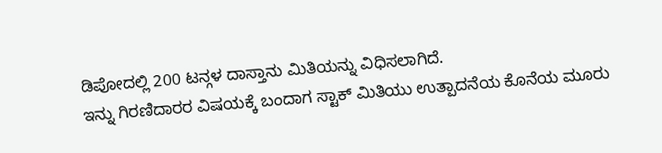ಡಿಪೋದಲ್ಲಿ 200 ಟನ್ಗಳ ದಾಸ್ತಾನು ಮಿತಿಯನ್ನು ವಿಧಿಸಲಾಗಿದೆ.
ಇನ್ನು ಗಿರಣಿದಾರರ ವಿಷಯಕ್ಕೆ ಬಂದಾಗ ಸ್ಟಾಕ್ ಮಿತಿಯು ಉತ್ಪಾದನೆಯ ಕೊನೆಯ ಮೂರು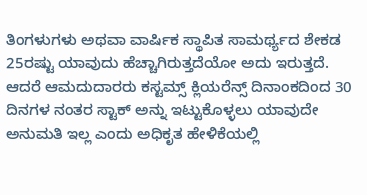ತಿಂಗಳುಗಳು ಅಥವಾ ವಾರ್ಷಿಕ ಸ್ಥಾಪಿತ ಸಾಮರ್ಥ್ಯದ ಶೇಕಡ 25ರಷ್ಟು ಯಾವುದು ಹೆಚ್ಚಾಗಿರುತ್ತದೆಯೋ ಅದು ಇರುತ್ತದೆ. ಆದರೆ ಆಮದುದಾರರು ಕಸ್ಟಮ್ಸ್ ಕ್ಲಿಯರೆನ್ಸ್ ದಿನಾಂಕದಿಂದ 30 ದಿನಗಳ ನಂತರ ಸ್ಟಾಕ್ ಅನ್ನು ಇಟ್ಟುಕೊಳ್ಳಲು ಯಾವುದೇ ಅನುಮತಿ ಇಲ್ಲ ಎಂದು ಅಧಿಕೃತ ಹೇಳಿಕೆಯಲ್ಲಿ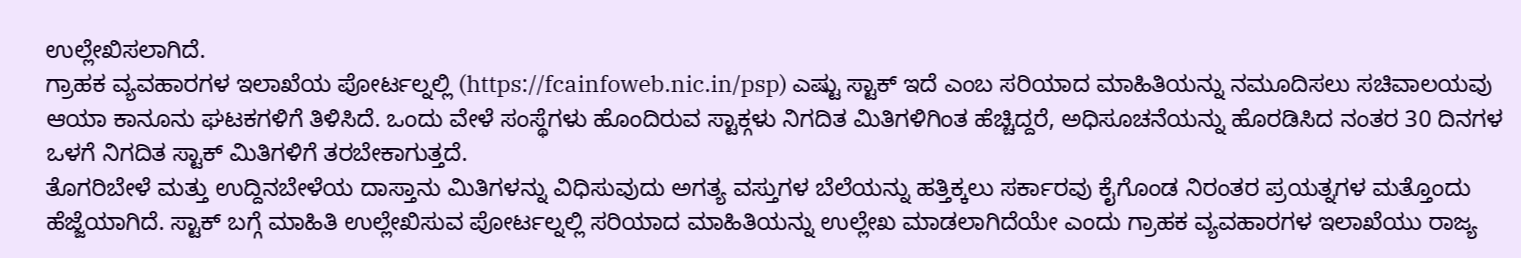ಉಲ್ಲೇಖಿಸಲಾಗಿದೆ.
ಗ್ರಾಹಕ ವ್ಯವಹಾರಗಳ ಇಲಾಖೆಯ ಪೋರ್ಟಲ್ನಲ್ಲಿ (https://fcainfoweb.nic.in/psp) ಎಷ್ಟು ಸ್ಟಾಕ್ ಇದೆ ಎಂಬ ಸರಿಯಾದ ಮಾಹಿತಿಯನ್ನು ನಮೂದಿಸಲು ಸಚಿವಾಲಯವು ಆಯಾ ಕಾನೂನು ಘಟಕಗಳಿಗೆ ತಿಳಿಸಿದೆ. ಒಂದು ವೇಳೆ ಸಂಸ್ಥೆಗಳು ಹೊಂದಿರುವ ಸ್ಟಾಕ್ಗಳು ನಿಗದಿತ ಮಿತಿಗಳಿಗಿಂತ ಹೆಚ್ಚಿದ್ದರೆ, ಅಧಿಸೂಚನೆಯನ್ನು ಹೊರಡಿಸಿದ ನಂತರ 30 ದಿನಗಳ ಒಳಗೆ ನಿಗದಿತ ಸ್ಟಾಕ್ ಮಿತಿಗಳಿಗೆ ತರಬೇಕಾಗುತ್ತದೆ.
ತೊಗರಿಬೇಳೆ ಮತ್ತು ಉದ್ದಿನಬೇಳೆಯ ದಾಸ್ತಾನು ಮಿತಿಗಳನ್ನು ವಿಧಿಸುವುದು ಅಗತ್ಯ ವಸ್ತುಗಳ ಬೆಲೆಯನ್ನು ಹತ್ತಿಕ್ಕಲು ಸರ್ಕಾರವು ಕೈಗೊಂಡ ನಿರಂತರ ಪ್ರಯತ್ನಗಳ ಮತ್ತೊಂದು ಹೆಜ್ಜೆಯಾಗಿದೆ. ಸ್ಟಾಕ್ ಬಗ್ಗೆ ಮಾಹಿತಿ ಉಲ್ಲೇಖಿಸುವ ಪೋರ್ಟಲ್ನಲ್ಲಿ ಸರಿಯಾದ ಮಾಹಿತಿಯನ್ನು ಉಲ್ಲೇಖ ಮಾಡಲಾಗಿದೆಯೇ ಎಂದು ಗ್ರಾಹಕ ವ್ಯವಹಾರಗಳ ಇಲಾಖೆಯು ರಾಜ್ಯ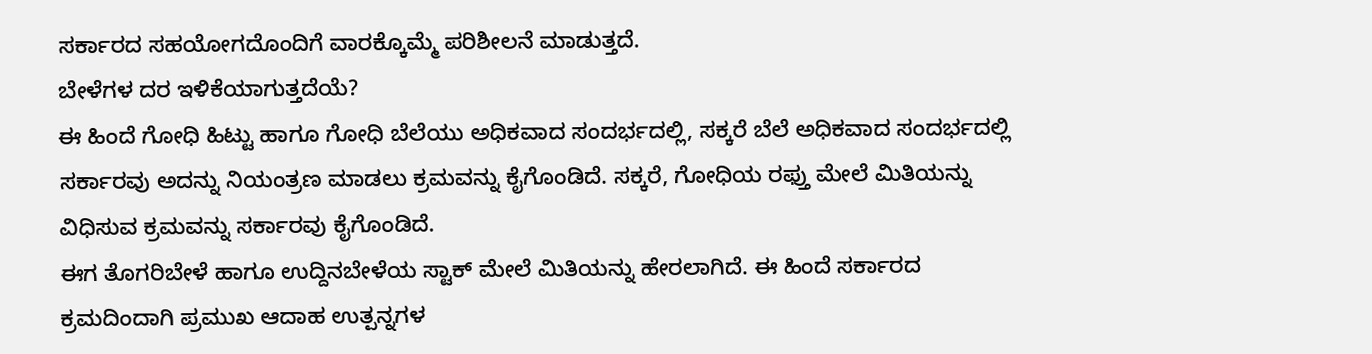ಸರ್ಕಾರದ ಸಹಯೋಗದೊಂದಿಗೆ ವಾರಕ್ಕೊಮ್ಮೆ ಪರಿಶೀಲನೆ ಮಾಡುತ್ತದೆ.
ಬೇಳೆಗಳ ದರ ಇಳಿಕೆಯಾಗುತ್ತದೆಯೆ?
ಈ ಹಿಂದೆ ಗೋಧಿ ಹಿಟ್ಟು ಹಾಗೂ ಗೋಧಿ ಬೆಲೆಯು ಅಧಿಕವಾದ ಸಂದರ್ಭದಲ್ಲಿ, ಸಕ್ಕರೆ ಬೆಲೆ ಅಧಿಕವಾದ ಸಂದರ್ಭದಲ್ಲಿ ಸರ್ಕಾರವು ಅದನ್ನು ನಿಯಂತ್ರಣ ಮಾಡಲು ಕ್ರಮವನ್ನು ಕೈಗೊಂಡಿದೆ. ಸಕ್ಕರೆ, ಗೋಧಿಯ ರಫ್ತು ಮೇಲೆ ಮಿತಿಯನ್ನು ವಿಧಿಸುವ ಕ್ರಮವನ್ನು ಸರ್ಕಾರವು ಕೈಗೊಂಡಿದೆ.
ಈಗ ತೊಗರಿಬೇಳೆ ಹಾಗೂ ಉದ್ದಿನಬೇಳೆಯ ಸ್ಟಾಕ್ ಮೇಲೆ ಮಿತಿಯನ್ನು ಹೇರಲಾಗಿದೆ. ಈ ಹಿಂದೆ ಸರ್ಕಾರದ ಕ್ರಮದಿಂದಾಗಿ ಪ್ರಮುಖ ಆದಾಹ ಉತ್ಪನ್ನಗಳ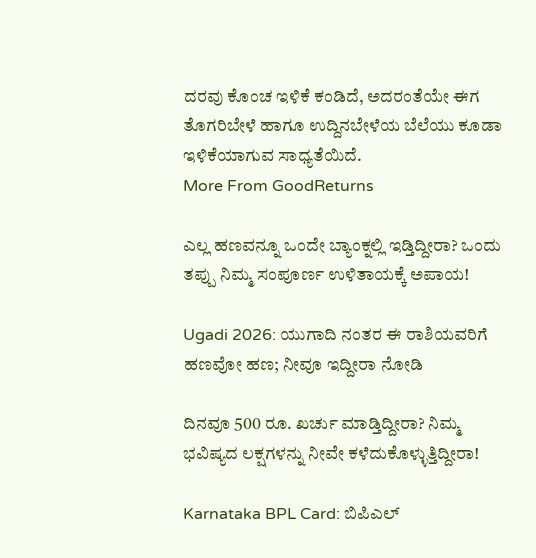ದರವು ಕೊಂಚ ಇಳಿಕೆ ಕಂಡಿದೆ, ಅದರಂತೆಯೇ ಈಗ ತೊಗರಿಬೇಳೆ ಹಾಗೂ ಉದ್ದಿನಬೇಳೆಯ ಬೆಲೆಯು ಕೂಡಾ ಇಳಿಕೆಯಾಗುವ ಸಾಧ್ಯತೆಯಿದೆ.
More From GoodReturns

ಎಲ್ಲ ಹಣವನ್ನೂ ಒಂದೇ ಬ್ಯಾಂಕ್ನಲ್ಲಿ ಇಡ್ತಿದ್ದೀರಾ? ಒಂದು ತಪ್ಪು ನಿಮ್ಮ ಸಂಪೂರ್ಣ ಉಳಿತಾಯಕ್ಕೆ ಅಪಾಯ!

Ugadi 2026: ಯುಗಾದಿ ನಂತರ ಈ ರಾಶಿಯವರಿಗೆ ಹಣವೋ ಹಣ; ನೀವೂ ಇದ್ದೀರಾ ನೋಡಿ

ದಿನವೂ 500 ರೂ. ಖರ್ಚು ಮಾಡ್ತಿದ್ದೀರಾ? ನಿಮ್ಮ ಭವಿಷ್ಯದ ಲಕ್ಷಗಳನ್ನು ನೀವೇ ಕಳೆದುಕೊಳ್ಳುತ್ತಿದ್ದೀರಾ!

Karnataka BPL Card: ಬಿಪಿಎಲ್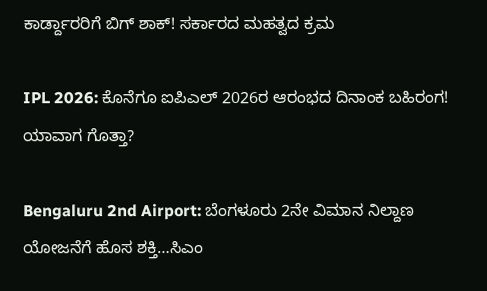ಕಾರ್ಡ್ದಾರರಿಗೆ ಬಿಗ್ ಶಾಕ್! ಸರ್ಕಾರದ ಮಹತ್ವದ ಕ್ರಮ

IPL 2026: ಕೊನೆಗೂ ಐಪಿಎಲ್ 2026ರ ಆರಂಭದ ದಿನಾಂಕ ಬಹಿರಂಗ! ಯಾವಾಗ ಗೊತ್ತಾ?

Bengaluru 2nd Airport: ಬೆಂಗಳೂರು 2ನೇ ವಿಮಾನ ನಿಲ್ದಾಣ ಯೋಜನೆಗೆ ಹೊಸ ಶಕ್ತಿ…ಸಿಎಂ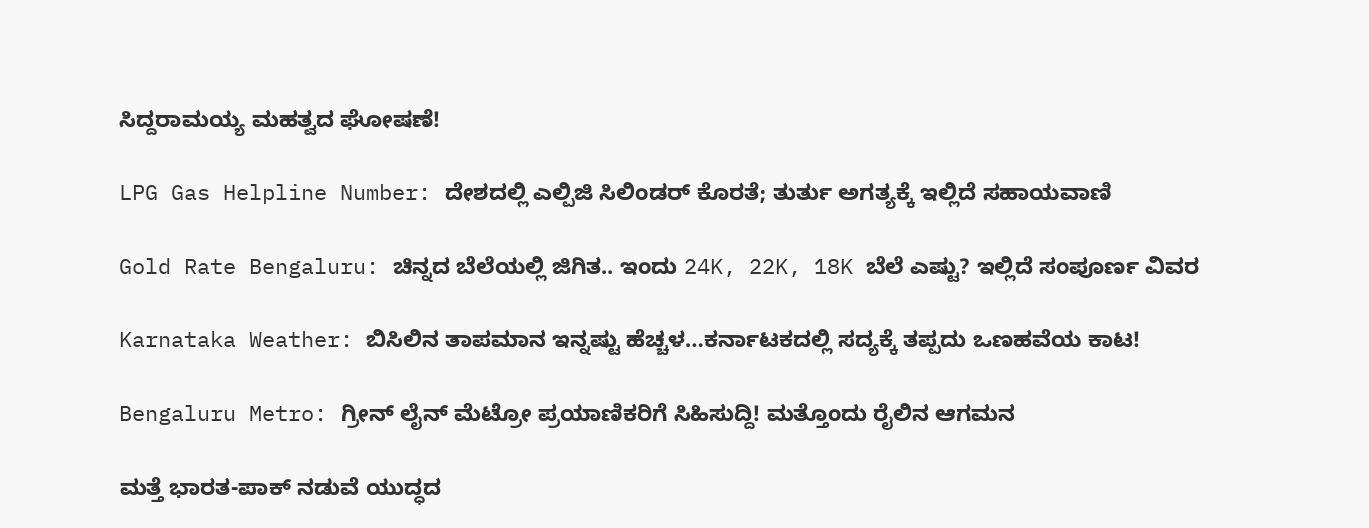ಸಿದ್ದರಾಮಯ್ಯ ಮಹತ್ವದ ಘೋಷಣೆ!

LPG Gas Helpline Number: ದೇಶದಲ್ಲಿ ಎಲ್ಪಿಜಿ ಸಿಲಿಂಡರ್ ಕೊರತೆ; ತುರ್ತು ಅಗತ್ಯಕ್ಕೆ ಇಲ್ಲಿದೆ ಸಹಾಯವಾಣಿ

Gold Rate Bengaluru: ಚಿನ್ನದ ಬೆಲೆಯಲ್ಲಿ ಜಿಗಿತ.. ಇಂದು 24K, 22K, 18K ಬೆಲೆ ಎಷ್ಟು? ಇಲ್ಲಿದೆ ಸಂಪೂರ್ಣ ವಿವರ

Karnataka Weather: ಬಿಸಿಲಿನ ತಾಪಮಾನ ಇನ್ನಷ್ಟು ಹೆಚ್ಚಳ…ಕರ್ನಾಟಕದಲ್ಲಿ ಸದ್ಯಕ್ಕೆ ತಪ್ಪದು ಒಣಹವೆಯ ಕಾಟ!

Bengaluru Metro: ಗ್ರೀನ್ ಲೈನ್ ಮೆಟ್ರೋ ಪ್ರಯಾಣಿಕರಿಗೆ ಸಿಹಿಸುದ್ದಿ! ಮತ್ತೊಂದು ರೈಲಿನ ಆಗಮನ

ಮತ್ತೆ ಭಾರತ-ಪಾಕ್ ನಡುವೆ ಯುದ್ಧದ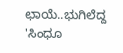ಛಾಯೆ..ಭುಗಿಲೆದ್ದ 'ಸಿಂಧೂ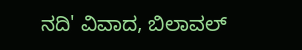ನದಿ' ವಿವಾದ, ಬಿಲಾವಲ್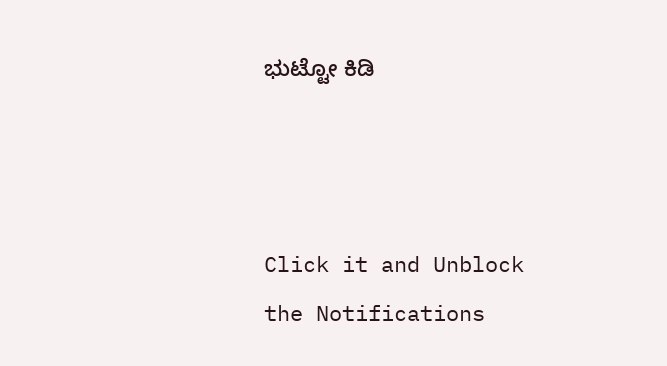ಭುಟ್ಟೋ ಕಿಡಿ



Click it and Unblock the Notifications